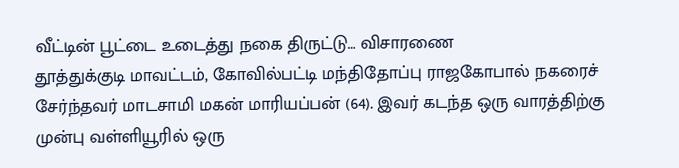வீட்டின் பூட்டை உடைத்து நகை திருட்டு… விசாரணை
தூத்துக்குடி மாவட்டம், கோவில்பட்டி மந்திதோப்பு ராஜகோபால் நகரைச் சேர்ந்தவர் மாடசாமி மகன் மாரியப்பன் (64). இவர் கடந்த ஒரு வாரத்திற்கு முன்பு வள்ளியூரில் ஒரு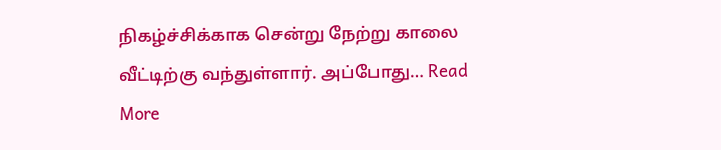நிகழ்ச்சிக்காக சென்று நேற்று காலை வீட்டிற்கு வந்துள்ளார். அப்போது… Read More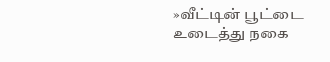»வீட்டின் பூட்டை உடைத்து நகை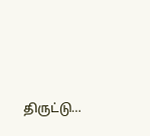திருட்டு…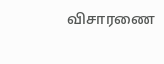விசாரணை